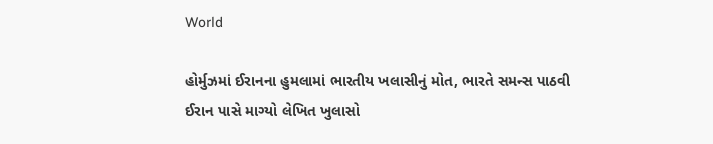World

હોર્મુઝમાં ઈરાનના હુમલામાં ભારતીય ખલાસીનું મોત, ભારતે સમન્સ પાઠવી ઈરાન પાસે માગ્યો લેખિત ખુલાસો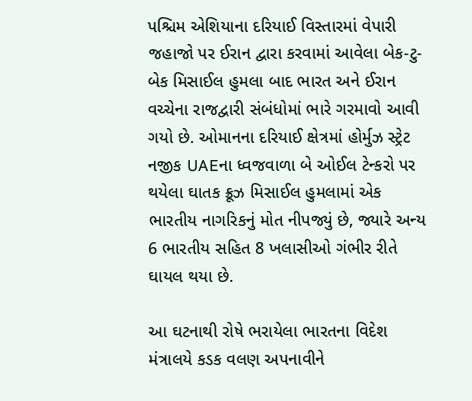પશ્ચિમ એશિયાના દરિયાઈ વિસ્તારમાં વેપારી જહાજો પર ઈરાન દ્વારા કરવામાં આવેલા બેક-ટુ-બેક મિસાઈલ હુમલા બાદ ભારત અને ઈરાન વચ્ચેના રાજદ્વારી સંબંધોમાં ભારે ગરમાવો આવી ગયો છે. ઓમાનના દરિયાઈ ક્ષેત્રમાં હોર્મુઝ સ્ટ્રેટ નજીક UAEના ધ્વજવાળા બે ઓઈલ ટેન્કરો પર થયેલા ઘાતક ક્રૂઝ મિસાઈલ હુમલામાં એક ભારતીય નાગરિકનું મોત નીપજ્યું છે, જ્યારે અન્ય 6 ભારતીય સહિત 8 ખલાસીઓ ગંભીર રીતે ઘાયલ થયા છે.

આ ઘટનાથી રોષે ભરાયેલા ભારતના વિદેશ મંત્રાલયે કડક વલણ અપનાવીને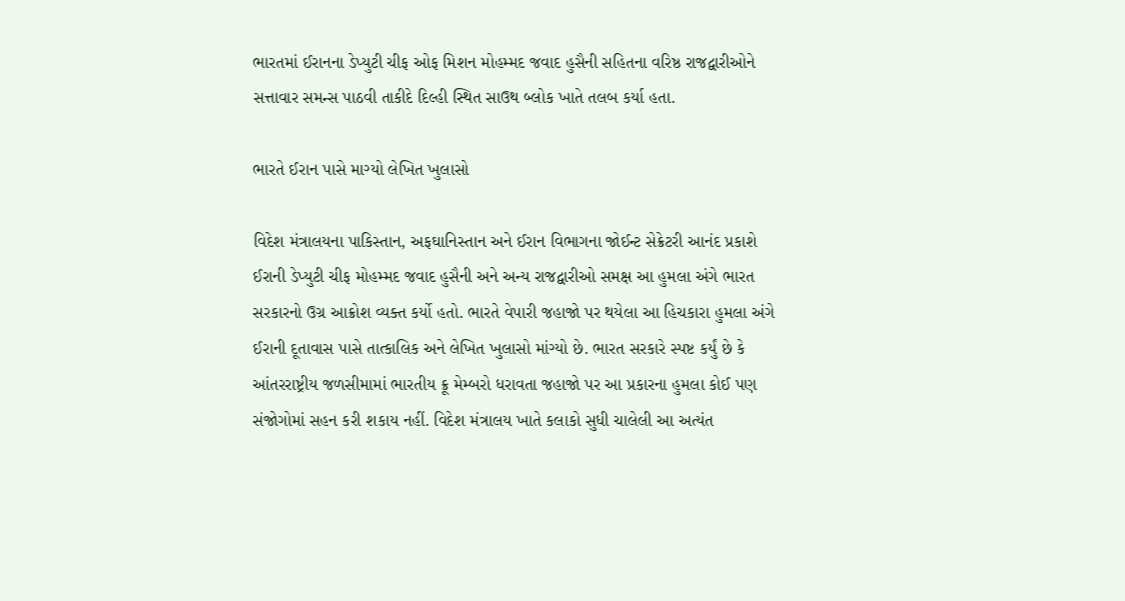ભારતમાં ઈરાનના ડેપ્યુટી ચીફ ઓફ મિશન મોહમ્મદ જવાદ હુસૈની સહિતના વરિષ્ઠ રાજદ્વારીઓને સત્તાવાર સમન્સ પાઠવી તાકીદે દિલ્હી સ્થિત સાઉથ બ્લોક ખાતે તલબ કર્યા હતા.

ભારતે ઈરાન પાસે માગ્યો લેખિત ખુલાસો

વિદેશ મંત્રાલયના પાકિસ્તાન, અફઘાનિસ્તાન અને ઈરાન વિભાગના જોઈન્ટ સેક્રેટરી આનંદ પ્રકાશે ઈરાની ડેપ્યુટી ચીફ મોહમ્મદ જવાદ હુસૈની અને અન્ય રાજદ્વારીઓ સમક્ષ આ હુમલા અંગે ભારત સરકારનો ઉગ્ર આક્રોશ વ્યક્ત કર્યો હતો. ભારતે વેપારી જહાજો પર થયેલા આ હિચકારા હુમલા અંગે ઈરાની દૂતાવાસ પાસે તાત્કાલિક અને લેખિત ખુલાસો માંગ્યો છે. ભારત સરકારે સ્પષ્ટ કર્યું છે કે આંતરરાષ્ટ્રીય જળસીમામાં ભારતીય ક્રૂ મેમ્બરો ધરાવતા જહાજો પર આ પ્રકારના હુમલા કોઈ પણ સંજોગોમાં સહન કરી શકાય નહીં. વિદેશ મંત્રાલય ખાતે કલાકો સુધી ચાલેલી આ અત્યંત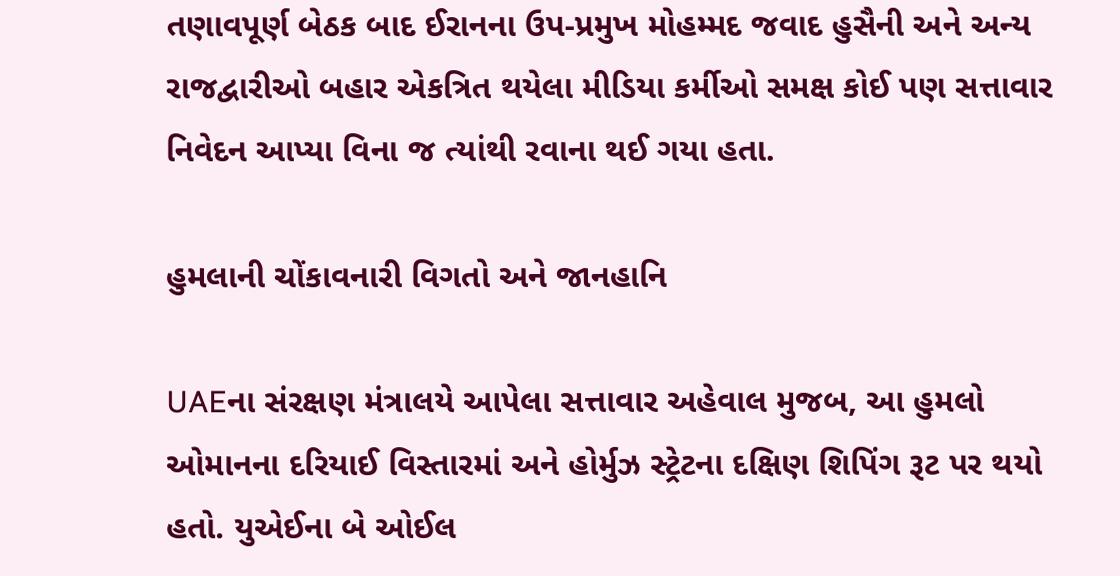તણાવપૂર્ણ બેઠક બાદ ઈરાનના ઉપ-પ્રમુખ મોહમ્મદ જવાદ હુસૈની અને અન્ય રાજદ્વારીઓ બહાર એકત્રિત થયેલા મીડિયા કર્મીઓ સમક્ષ કોઈ પણ સત્તાવાર નિવેદન આપ્યા વિના જ ત્યાંથી રવાના થઈ ગયા હતા.

હુમલાની ચોંકાવનારી વિગતો અને જાનહાનિ

UAEના સંરક્ષણ મંત્રાલયે આપેલા સત્તાવાર અહેવાલ મુજબ, આ હુમલો ઓમાનના દરિયાઈ વિસ્તારમાં અને હોર્મુઝ સ્ટ્રેટના દક્ષિણ શિપિંગ રૂટ પર થયો હતો. યુએઈના બે ઓઈલ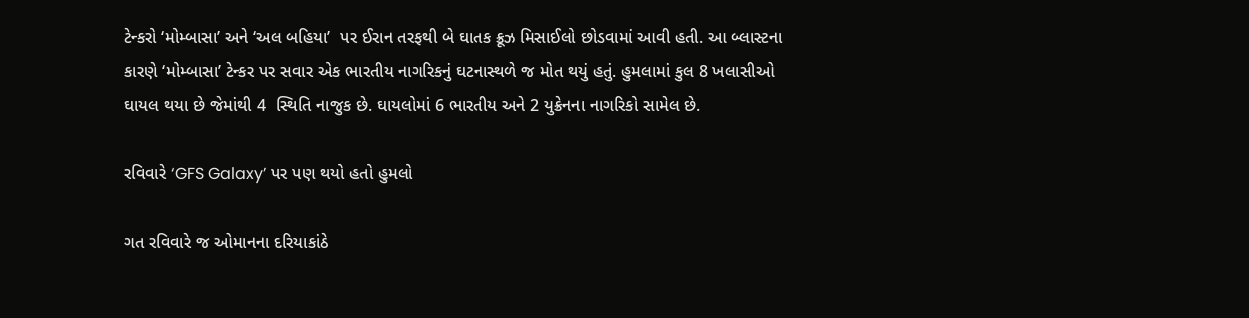ટેન્કરો ‘મોમ્બાસા’ અને ‘અલ બહિયા’  પર ઈરાન તરફથી બે ઘાતક ક્રૂઝ મિસાઈલો છોડવામાં આવી હતી. આ બ્લાસ્ટના કારણે ‘મોમ્બાસા’ ટેન્કર પર સવાર એક ભારતીય નાગરિકનું ઘટનાસ્થળે જ મોત થયું હતું. હુમલામાં કુલ 8 ખલાસીઓ ઘાયલ થયા છે જેમાંથી 4  સ્થિતિ નાજુક છે. ઘાયલોમાં 6 ભારતીય અને 2 યુક્રેનના નાગરિકો સામેલ છે.

રવિવારે ‘GFS Galaxy’ પર પણ થયો હતો હુમલો

ગત રવિવારે જ ઓમાનના દરિયાકાંઠે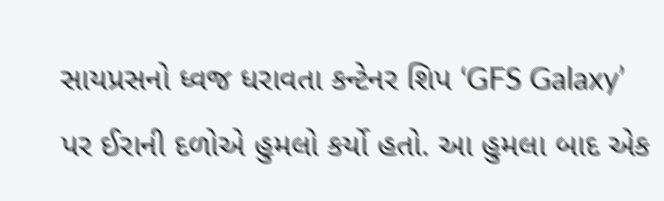સાયપ્રસનો ધ્વજ ધરાવતા કન્ટેનર શિપ ‘GFS Galaxy’ પર ઈરાની દળોએ હુમલો કર્યો હતો. આ હુમલા બાદ એક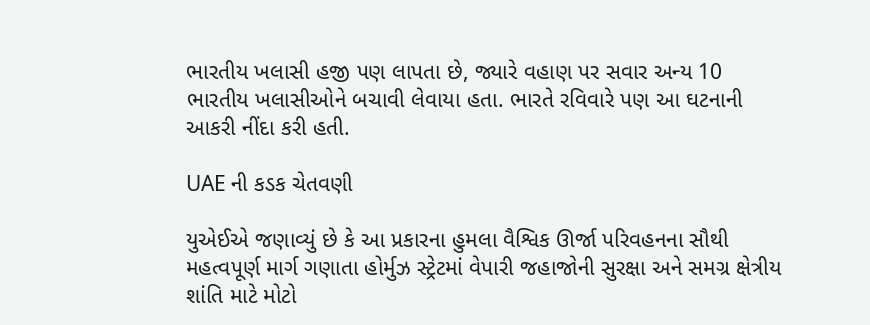ભારતીય ખલાસી હજી પણ લાપતા છે, જ્યારે વહાણ પર સવાર અન્ય 10 ભારતીય ખલાસીઓને બચાવી લેવાયા હતા. ભારતે રવિવારે પણ આ ઘટનાની આકરી નીંદા કરી હતી.

UAE ની કડક ચેતવણી

યુએઈએ જણાવ્યું છે કે આ પ્રકારના હુમલા વૈશ્વિક ઊર્જા પરિવહનના સૌથી મહત્વપૂર્ણ માર્ગ ગણાતા હોર્મુઝ સ્ટ્રેટમાં વેપારી જહાજોની સુરક્ષા અને સમગ્ર ક્ષેત્રીય શાંતિ માટે મોટો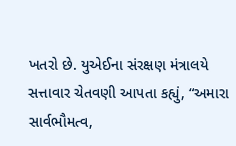ખતરો છે. યુએઈના સંરક્ષણ મંત્રાલયે સત્તાવાર ચેતવણી આપતા કહ્યું, “અમારા સાર્વભૌમત્વ,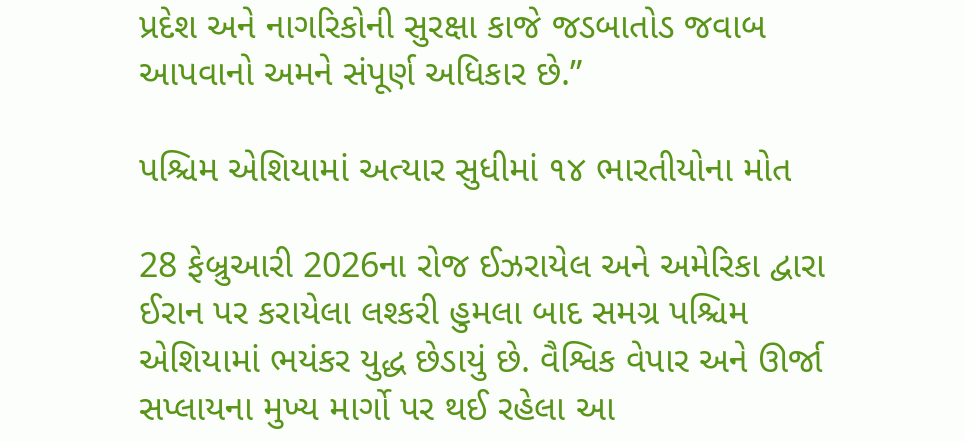પ્રદેશ અને નાગરિકોની સુરક્ષા કાજે જડબાતોડ જવાબ આપવાનો અમને સંપૂર્ણ અધિકાર છે.”

પશ્ચિમ એશિયામાં અત્યાર સુધીમાં ૧૪ ભારતીયોના મોત

28 ફેબ્રુઆરી 2026ના રોજ ઈઝરાયેલ અને અમેરિકા દ્વારા ઈરાન પર કરાયેલા લશ્કરી હુમલા બાદ સમગ્ર પશ્ચિમ એશિયામાં ભયંકર યુદ્ધ છેડાયું છે. વૈશ્વિક વેપાર અને ઊર્જા સપ્લાયના મુખ્ય માર્ગો પર થઈ રહેલા આ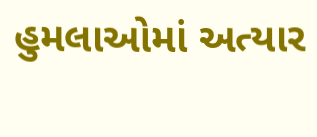હુમલાઓમાં અત્યાર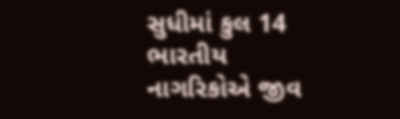સુધીમાં કુલ 14 ભારતીય નાગરિકોએ જીવ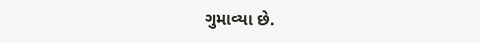ગુમાવ્યા છે.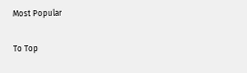Most Popular

To Top